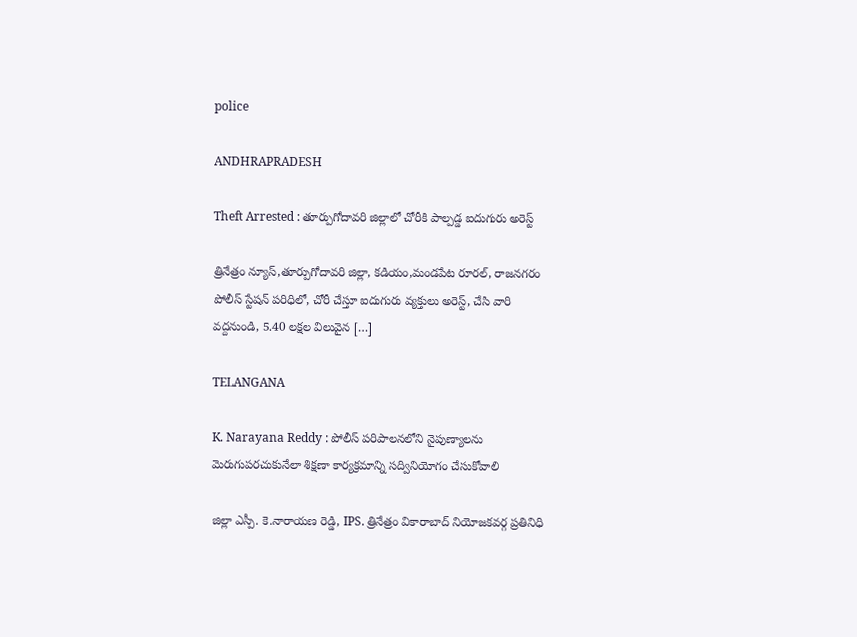police

ANDHRAPRADESH

Theft Arrested : తూర్పుగోదావరి జిల్లాలో చోరీకి పాల్పడ్డ ఐదుగురు అరెస్ట్

త్రినేత్రం న్యూస్,తూర్పుగోదావరి జిల్లా, కడియం,మండపేట రూరల్, రాజనగరం పోలీస్ స్టేషన్ పరిధిలో, చోరీ చేస్తూ ఐదుగురు వ్యక్తులు అరెస్ట్, చేసి వారి వద్దనుండి, 5.40 లక్షల విలువైన […]

TELANGANA

K. Narayana Reddy : పోలీస్ పరిపాలనలోని నైపుణ్యాలను మెరుగుపరచుకునేలా శిక్షణా కార్యక్రమాన్ని సద్వినియోగం చేసుకోవాలి

జిల్లా ఎస్పీ. కె.నారాయణ రెడ్డి, IPS. త్రినేత్రం వికారాబాద్ నియోజకవర్గ ప్రతినిధి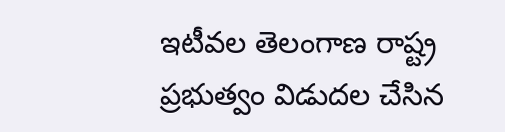ఇటీవల తెలంగాణ రాష్ట్ర ప్రభుత్వం విడుదల చేసిన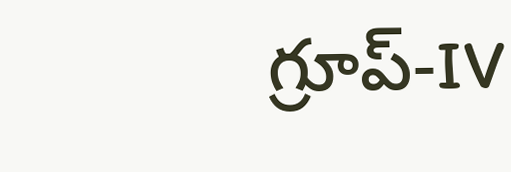గ్రూప్-IV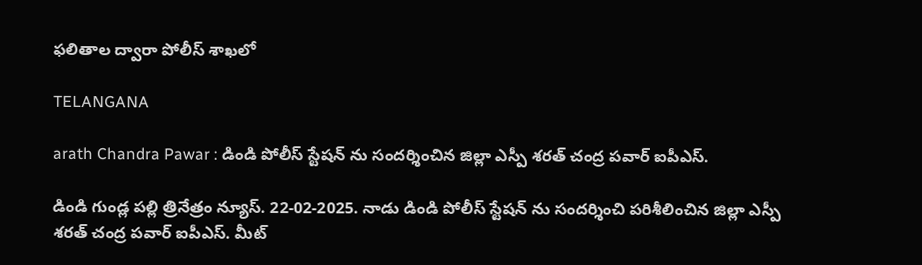ఫలితాల ద్వారా పోలీస్ శాఖలో

TELANGANA

arath Chandra Pawar : డిండి పోలీస్ స్టేషన్ ను సందర్శించిన జిల్లా ఎస్పీ శరత్ చంద్ర పవార్ ఐపీఎస్.

డిండి గుండ్ల పల్లి త్రినేత్రం న్యూస్. 22-02-2025. నాడు డిండి పోలీస్ స్టేషన్ ను సందర్శించి పరిశీలించిన జిల్లా ఎస్పీ శరత్ చంద్ర పవార్ ఐపీఎస్. మీట్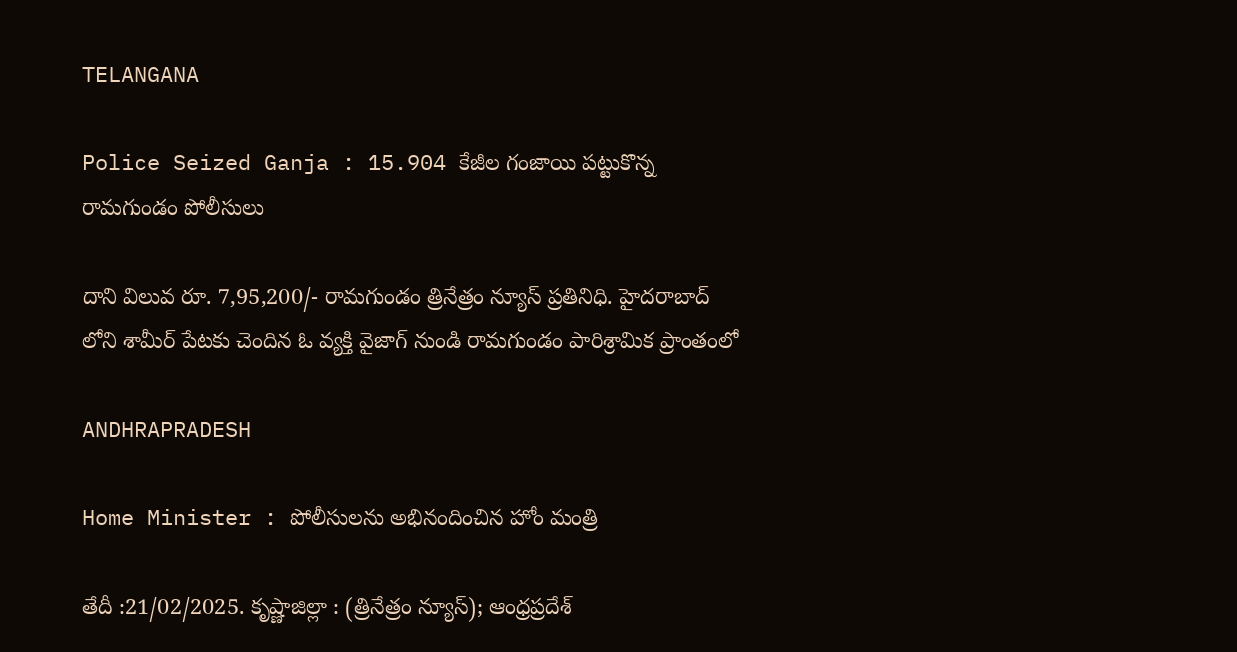TELANGANA

Police Seized Ganja : 15.904 కేజీల గంజాయి పట్టుకొన్న రామగుండం పోలీసులు

దాని విలువ రూ. 7,95,200/- రామగుండం త్రినేత్రం న్యూస్ ప్రతినిధి. హైదరాబాద్ లోని శామీర్ పేటకు చెందిన ఓ వ్యక్తి వైజాగ్ నుండి రామగుండం పారిశ్రామిక ప్రాంతంలో

ANDHRAPRADESH

Home Minister : పోలీసులను అభినందించిన హోం మంత్రి

తేదీ :21/02/2025. కృష్ణాజిల్లా : (త్రినేత్రం న్యూస్); ఆంధ్రప్రదేశ్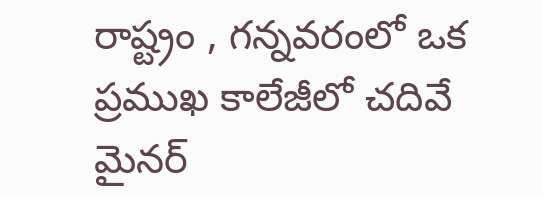రాష్ట్రం , గన్నవరంలో ఒక ప్రముఖ కాలేజీలో చదివే మైనర్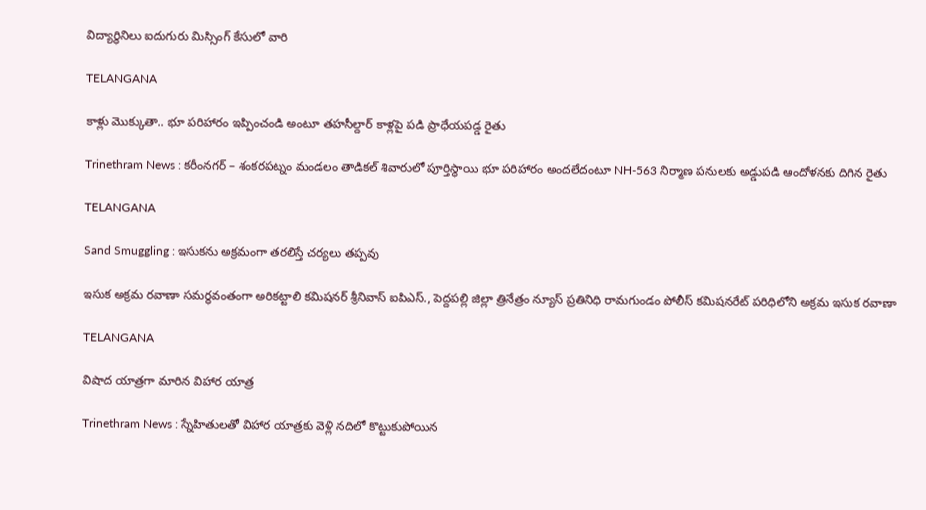విద్యార్థినిలు ఐదుగురు మిస్సింగ్ కేసులో వారి

TELANGANA

కాళ్లు మొక్కుతా.. భూ పరిహారం ఇప్పించండి అంటూ తహసీల్దార్ కాళ్లపై పడి ప్రాధేయపడ్డ రైతు

Trinethram News : కరీంనగర్ – శంకరపట్నం మండలం తాడికల్ శివారులో పూర్తిస్థాయి భూ పరిహారం అందలేదంటూ NH-563 నిర్మాణ పనులకు అడ్డుపడి ఆందోళనకు దిగిన రైతు

TELANGANA

Sand Smuggling : ఇసుకను అక్రమంగా తరలిస్తే చర్యలు తప్పవు

ఇసుక అక్రమ రవాణా సమర్థవంతంగా అరికట్టాలి కమిషనర్ శ్రీనివాస్ ఐపిఎస్., పెద్దపల్లి జిల్లా త్రినేత్రం న్యూస్ ప్రతినిధి రామగుండం పోలీస్ కమిషనరేట్ పరిధిలోని అక్రమ ఇసుక రవాణా

TELANGANA

విషాద యాత్రగా మారిన విహార యాత్ర

Trinethram News : స్నేహితులతో విహార యాత్రకు వెళ్లి నదిలో కొట్టుకుపోయిన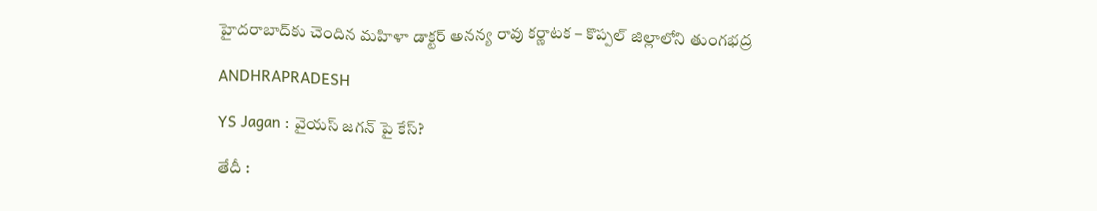హైదరాబాద్‌కు చెందిన మహిళా డాక్టర్ అనన్య రావు కర్ణాటక – కొప్పల్ జిల్లాలోని తుంగభద్ర

ANDHRAPRADESH

YS Jagan : వైయస్ జగన్ పై కేస్?

తేదీ :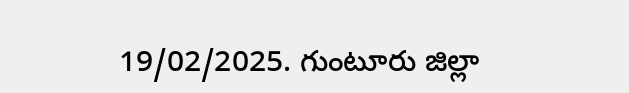19/02/2025. గుంటూరు జిల్లా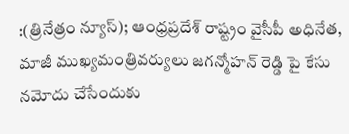:(త్రినేత్రం న్యూస్); ఆంధ్రప్రదేశ్ రాష్ట్రం వైసీపీ అధినేత, మాజీ ముఖ్యమంత్రివర్యులు జగన్మోహన్ రెడ్డి పై కేసు నమోదు చేసేందుకు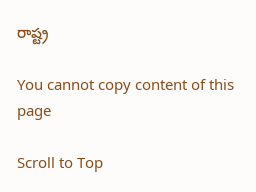రాష్ట్ర

You cannot copy content of this page

Scroll to Top